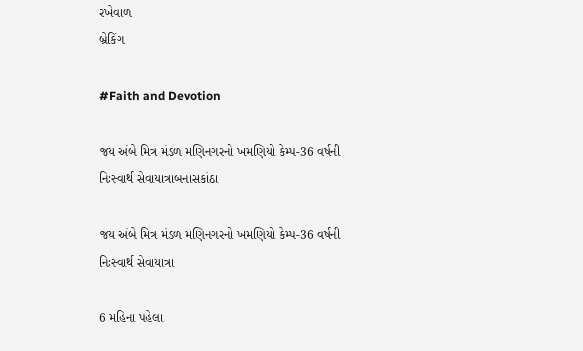રખેવાળ
બ્રેકિંગ

#Faith and Devotion

જય અંબે મિત્ર મંડળ મણિનગરનો ખમણિયો કેમ્પ-36 વર્ષની નિઃસ્વાર્થ સેવાયાત્રાબનાસકાંઠા

જય અંબે મિત્ર મંડળ મણિનગરનો ખમણિયો કેમ્પ-36 વર્ષની નિઃસ્વાર્થ સેવાયાત્રા

6 મહિના પહેલા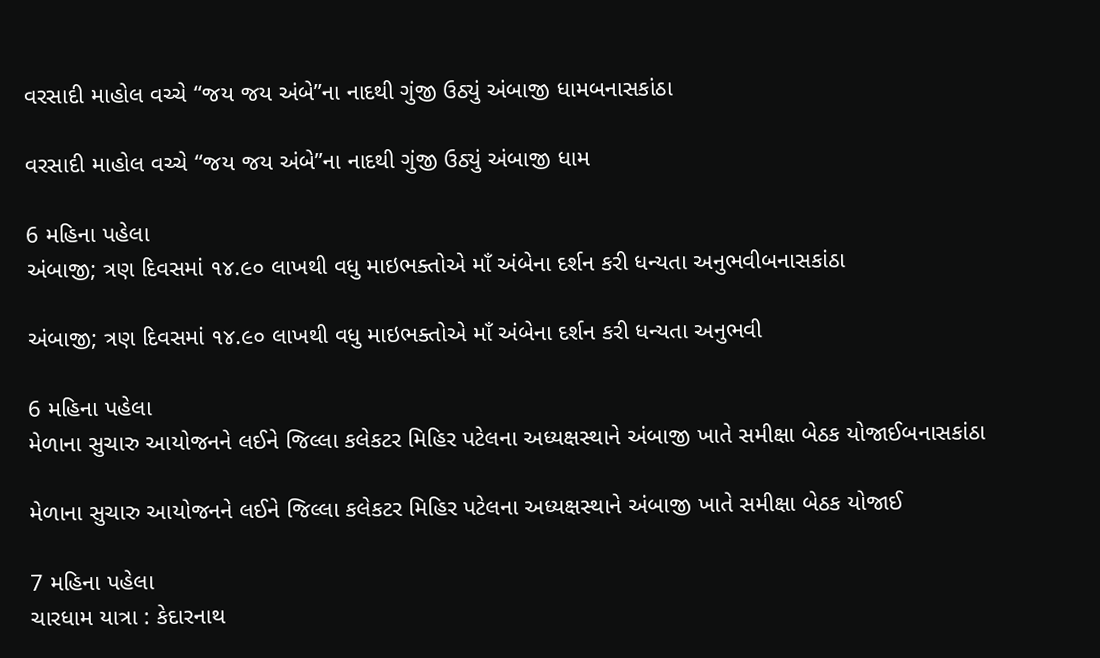વરસાદી માહોલ વચ્ચે “જય જય અંબે”ના નાદથી ગુંજી ઉઠ્યું અંબાજી ધામબનાસકાંઠા

વરસાદી માહોલ વચ્ચે “જય જય અંબે”ના નાદથી ગુંજી ઉઠ્યું અંબાજી ધામ

6 મહિના પહેલા
અંબાજી; ત્રણ દિવસમાં ૧૪.૯૦ લાખથી વધુ માઇભક્તોએ માઁ અંબેના દર્શન કરી ધન્યતા અનુભવીબનાસકાંઠા

અંબાજી; ત્રણ દિવસમાં ૧૪.૯૦ લાખથી વધુ માઇભક્તોએ માઁ અંબેના દર્શન કરી ધન્યતા અનુભવી

6 મહિના પહેલા
મેળાના સુચારુ આયોજનને લઈને જિલ્લા કલેકટર મિહિર પટેલના અધ્યક્ષસ્થાને અંબાજી ખાતે સમીક્ષા બેઠક યોજાઈબનાસકાંઠા

મેળાના સુચારુ આયોજનને લઈને જિલ્લા કલેકટર મિહિર પટેલના અધ્યક્ષસ્થાને અંબાજી ખાતે સમીક્ષા બેઠક યોજાઈ

7 મહિના પહેલા
ચારધામ યાત્રા : કેદારનાથ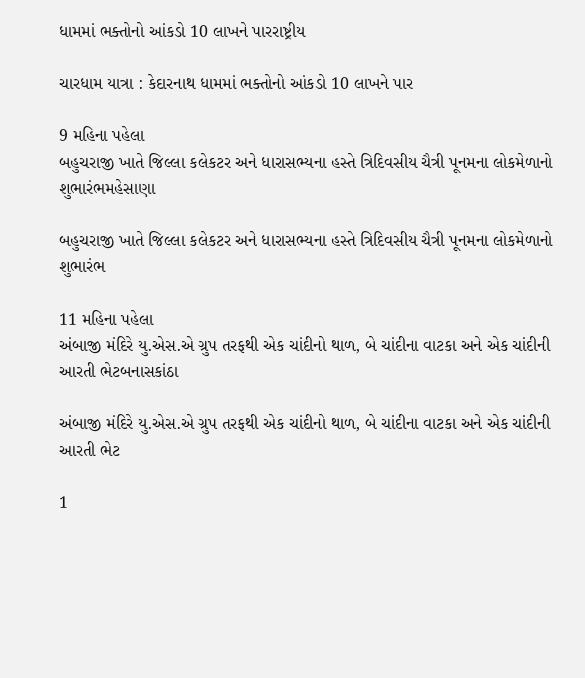ધામમાં ભક્તોનો આંકડો 10 લાખને પારરાષ્ટ્રીય

ચારધામ યાત્રા : કેદારનાથ ધામમાં ભક્તોનો આંકડો 10 લાખને પાર

9 મહિના પહેલા
બહુચરાજી ખાતે જિલ્લા કલેકટર અને ધારાસભ્યના હસ્તે ત્રિદિવસીય ચૈત્રી પૂનમના લોકમેળાનો શુભારંભમહેસાણા

બહુચરાજી ખાતે જિલ્લા કલેકટર અને ધારાસભ્યના હસ્તે ત્રિદિવસીય ચૈત્રી પૂનમના લોકમેળાનો શુભારંભ

11 મહિના પહેલા
અંબાજી મંદિરે યુ.એસ.એ ગ્રુપ તરફથી એક ચાંદીનો થાળ, બે ચાંદીના વાટકા અને એક ચાંદીની આરતી ભેટબનાસકાંઠા

અંબાજી મંદિરે યુ.એસ.એ ગ્રુપ તરફથી એક ચાંદીનો થાળ, બે ચાંદીના વાટકા અને એક ચાંદીની આરતી ભેટ

1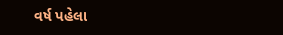વર્ષ પહેલા